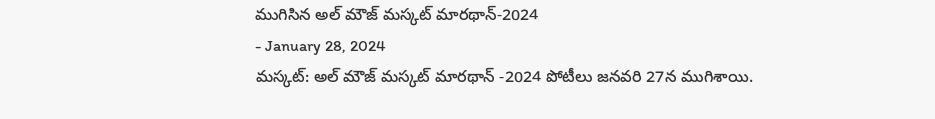ముగిసిన అల్ మౌజ్ మస్కట్ మారథాన్-2024
- January 28, 2024
మస్కట్: అల్ మౌజ్ మస్కట్ మారథాన్ -2024 పోటీలు జనవరి 27న ముగిశాయి.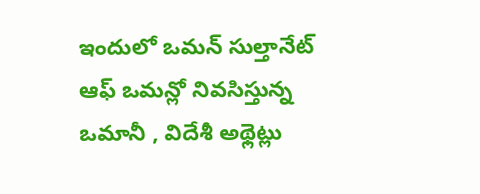ఇందులో ఒమన్ సుల్తానేట్ ఆఫ్ ఒమన్లో నివసిస్తున్న ఒమానీ , విదేశీ అథ్లెట్లు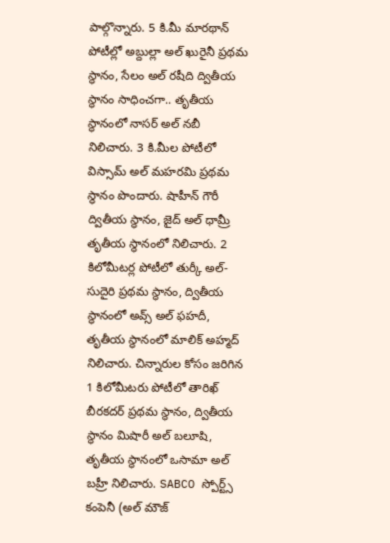పాల్గొన్నారు. 5 కి.మీ మారథాన్ పోటీల్లో అబ్దుల్లా అల్ ఖురైనీ ప్రథమ స్థానం, సేలం అల్ రషీది ద్వితీయ స్థానం సాధించగా.. తృతీయ స్థానంలో నాసర్ అల్ నబీ నిలిచారు. 3 కి.మీల పోటీలో విస్సామ్ అల్ మహరమి ప్రథమ స్థానం పొందారు. షాహీన్ గౌరీ ద్వితీయ స్థానం, జైద్ అల్ ధామ్రీ తృతీయ స్థానంలో నిలిచారు. 2 కిలోమీటర్ల పోటీలో తుర్కీ అల్-సుదైరి ప్రథమ స్థానం, ద్వితీయ స్థానంలో అవ్స్ అల్ ఫహదీ, తృతీయ స్థానంలో మాలిక్ అహ్మద్ నిలిచారు. చిన్నారుల కోసం జరిగిన 1 కిలోమీటరు పోటీలో తారిఖ్ బీరకదర్ ప్రథమ స్థానం, ద్వితీయ స్థానం మిషారీ అల్ బలూషి, తృతీయ స్థానంలో ఒసామా అల్ బహ్రీ నిలిచారు. SABCO స్పోర్ట్స్ కంపెనీ (అల్ మౌజ్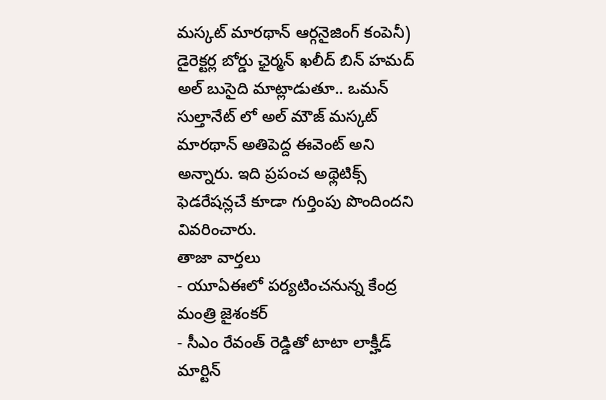మస్కట్ మారథాన్ ఆర్గనైజింగ్ కంపెనీ) డైరెక్టర్ల బోర్డు ఛైర్మన్ ఖలీద్ బిన్ హమద్ అల్ బుసైది మాట్లాడుతూ.. ఒమన్ సుల్తానేట్ లో అల్ మౌజ్ మస్కట్ మారథాన్ అతిపెద్ద ఈవెంట్ అని అన్నారు. ఇది ప్రపంచ అథ్లెటిక్స్ ఫెడరేషన్లచే కూడా గుర్తింపు పొందిందని వివరించారు.
తాజా వార్తలు
- యూఏఈలో పర్యటించనున్న కేంద్ర మంత్రి జైశంకర్
- సీఎం రేవంత్ రెడ్డితో టాటా లాక్హీడ్ మార్టిన్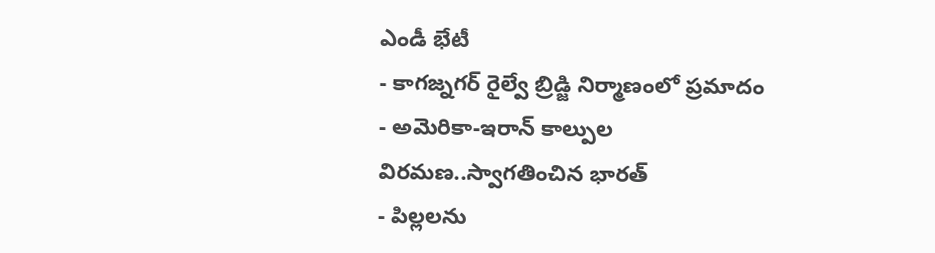ఎండీ భేటీ
- కాగజ్నగర్ రైల్వే బ్రిడ్జి నిర్మాణంలో ప్రమాదం
- అమెరికా-ఇరాన్ కాల్పుల విరమణ..స్వాగతించిన భారత్
- పిల్లలను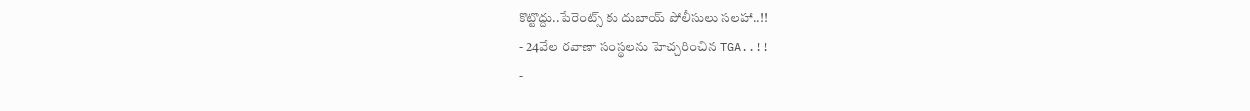కొట్టొద్దు..పేరెంట్స్ కు దుబాయ్ పోలీసులు సలహా..!!
- 24వేల రవాణా సంస్థలను హెచ్చరించిన TGA..!!
-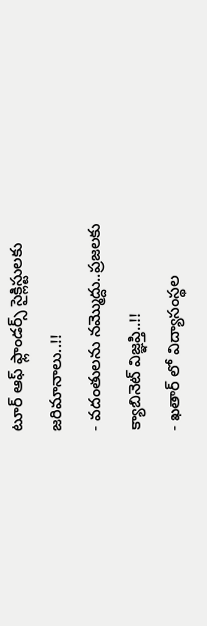టూర్ ఆఫ్ ఫ్లాండర్స్ సైక్లిస్టులకు జరిమానాలు..!!
- వదంతులను నమ్మొద్దు..ప్రజలకు క్యాబినెట్ విజ్ఞప్తి..!!
- ఖతార్ లో విద్యాసంస్థల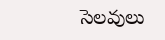సెలవులు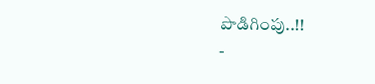పొడిగింపు..!!
-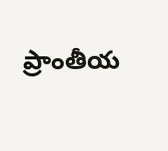ప్రాంతీయ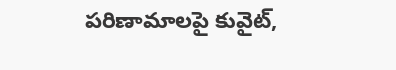పరిణామాలపై కువైట్,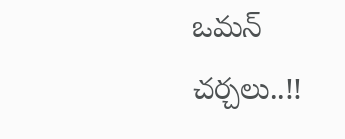ఒమన్ చర్చలు..!!